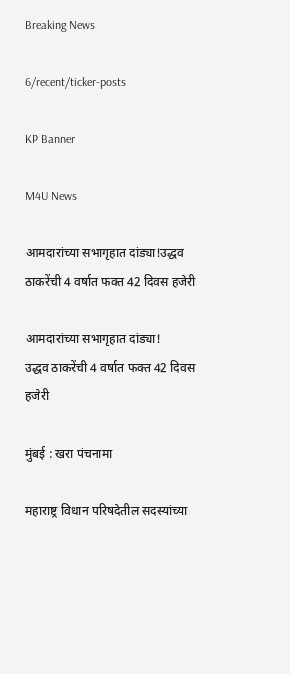Breaking News

6/recent/ticker-posts

KP Banner

M4U News

आमदारांच्या सभागृहात दांड्या!उद्धव ठाकरेंची 4 वर्षात फक्त 42 दिवस हजेरी

आमदारांच्या सभागृहात दांड्या!
उद्धव ठाकरेंची 4 वर्षात फक्त 42 दिवस हजेरी

मुंबई : खरा पंचनामा

महाराष्ट्र विधान परिषदेतील सदस्यांच्या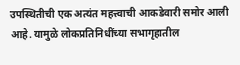उपस्थितीची एक अत्यंत महत्त्वाची आकडेवारी समोर आली आहे. यामुळे लोकप्रतिनिधींच्या सभागृहातील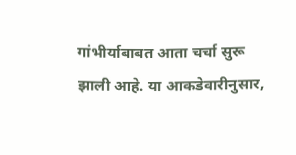गांभीर्याबाबत आता चर्चा सुरू झाली आहे. या आकडेवारीनुसार,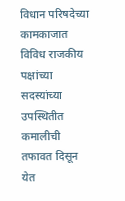विधान परिषदेच्या कामकाजात विविध राजकीय पक्षांच्या सदस्यांच्या उपस्थितीत कमालीची तफावत दिसून येत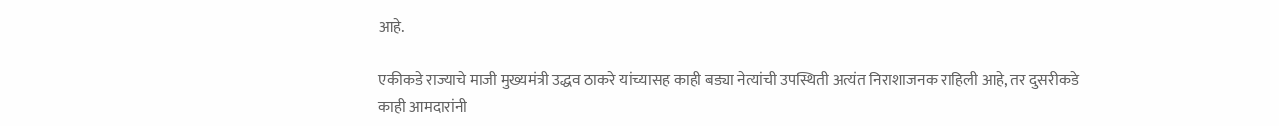आहे.

एकीकडे राज्याचे माजी मुख्यमंत्री उद्धव ठाकरे यांच्यासह काही बड्या नेत्यांची उपस्थिती अत्यंत निराशाजनक राहिली आहे, तर दुसरीकडे काही आमदारांनी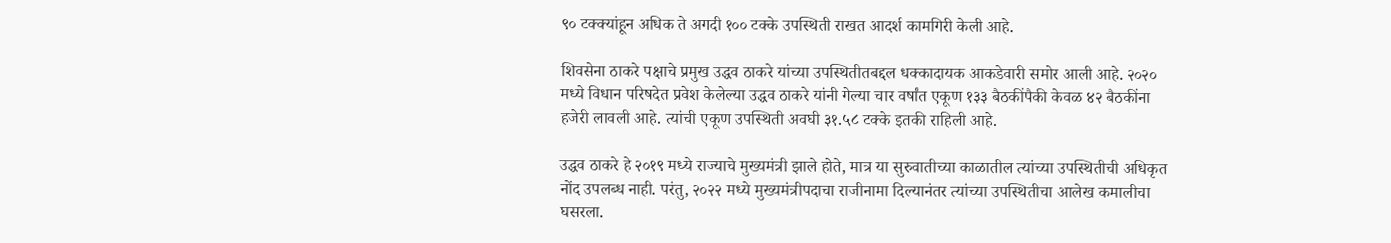९० टक्क्यांहून अधिक ते अगदी १०० टक्के उपस्थिती राखत आदर्श कामगिरी केली आहे.

शिवसेना ठाकरे पक्षाचे प्रमुख उद्धव ठाकरे यांच्या उपस्थितीतबद्दल धक्कादायक आकडेवारी समोर आली आहे. २०२० मध्ये विधान परिषदेत प्रवेश केलेल्या उद्धव ठाकरे यांनी गेल्या चार वर्षांत एकूण १३३ बैठकींपैकी केवळ ४२ बैठकींना हजेरी लावली आहे. त्यांची एकूण उपस्थिती अवघी ३१.५८ टक्के इतकी राहिली आहे.

उद्धव ठाकरे हे २०१९ मध्ये राज्याचे मुख्यमंत्री झाले होते, मात्र या सुरुवातीच्या काळातील त्यांच्या उपस्थितीची अधिकृत नोंद उपलब्ध नाही. परंतु, २०२२ मध्ये मुख्यमंत्रीपदाचा राजीनामा दिल्यानंतर त्यांच्या उपस्थितीचा आलेख कमालीचा घसरला.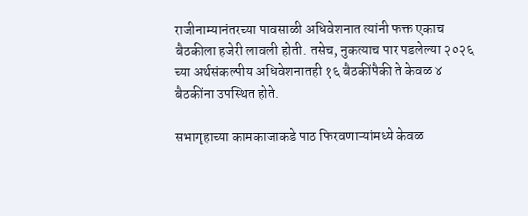राजीनाम्यानंतरच्या पावसाळी अधिवेशनात त्यांनी फक्त एकाच बैठकीला हजेरी लावली होती. तसेच, नुकत्याच पार पडलेल्या २०२६ च्या अर्थसंकल्पीय अधिवेशनातही १६ बैठकींपैकी ते केवळ ४ बैठकींना उपस्थित होते.

सभागृहाच्या कामकाजाकडे पाठ फिरवणाऱ्यांमध्ये केवळ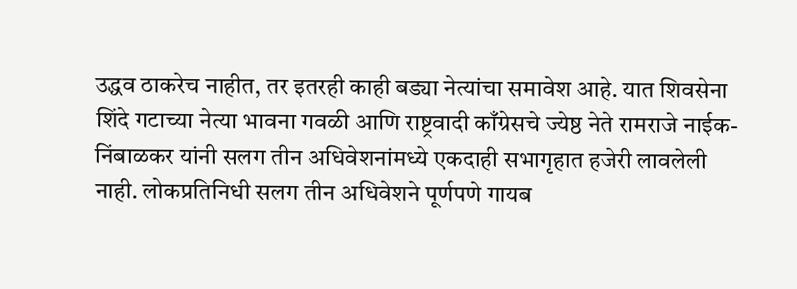उद्धव ठाकरेच नाहीत, तर इतरही काही बड्या नेत्यांचा समावेश आहे. यात शिवसेना शिंदे गटाच्या नेत्या भावना गवळी आणि राष्ट्रवादी काँग्रेसचे ज्येष्ठ नेते रामराजे नाईक-निंबाळकर यांनी सलग तीन अधिवेशनांमध्ये एकदाही सभागृहात हजेरी लावलेली नाही. लोकप्रतिनिधी सलग तीन अधिवेशने पूर्णपणे गायब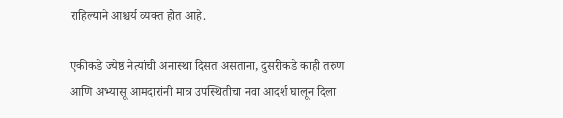राहिल्याने आश्चर्य व्यक्त होत आहे.

एकीकडे ज्येष्ठ नेत्यांची अनास्था दिसत असताना, दुसरीकडे काही तरुण आणि अभ्यासू आमदारांनी मात्र उपस्थितीचा नवा आदर्श घालून दिला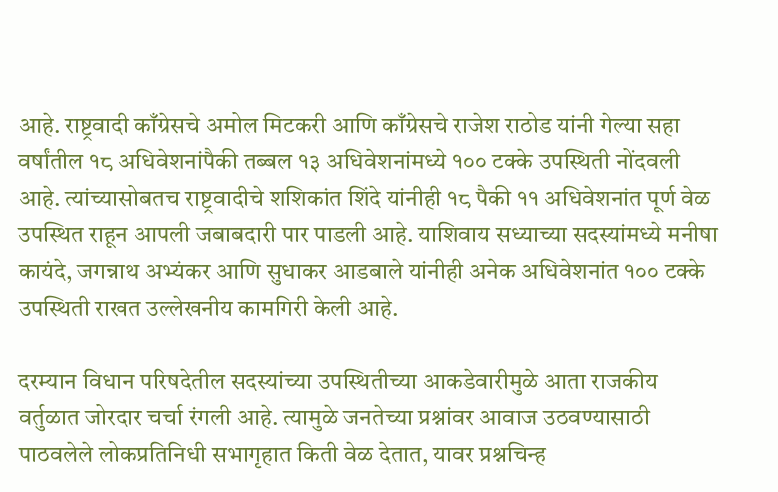आहे. राष्ट्रवादी काँग्रेसचे अमोल मिटकरी आणि काँग्रेसचे राजेश राठोड यांनी गेल्या सहा वर्षांतील १८ अधिवेशनांपैकी तब्बल १३ अधिवेशनांमध्ये १०० टक्के उपस्थिती नोंदवली आहे. त्यांच्यासोबतच राष्ट्रवादीचे शशिकांत शिंदे यांनीही १८ पैकी ११ अधिवेशनांत पूर्ण वेळ उपस्थित राहून आपली जबाबदारी पार पाडली आहे. याशिवाय सध्याच्या सदस्यांमध्ये मनीषा कायंदे, जगन्नाथ अभ्यंकर आणि सुधाकर आडबाले यांनीही अनेक अधिवेशनांत १०० टक्के उपस्थिती राखत उल्लेखनीय कामगिरी केली आहे.

दरम्यान विधान परिषदेतील सदस्यांच्या उपस्थितीच्या आकडेवारीमुळे आता राजकीय वर्तुळात जोरदार चर्चा रंगली आहे. त्यामुळे जनतेच्या प्रश्नांवर आवाज उठवण्यासाठी पाठवलेले लोकप्रतिनिधी सभागृहात किती वेळ देतात, यावर प्रश्नचिन्ह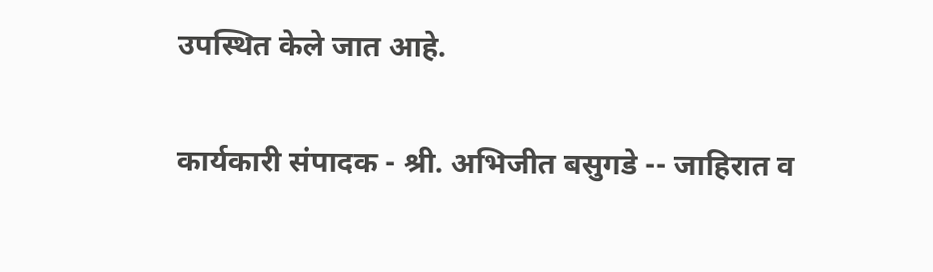उपस्थित केले जात आहे.

कार्यकारी संपादक - श्री. अभिजीत बसुगडे -- जाहिरात व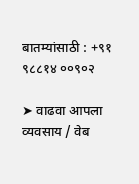बातम्यांसाठी : +९१ ९८८१४ ००९०२

➤ वाढवा आपला व्यवसाय / वेब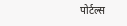पोर्टल्स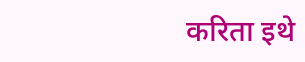करिता इथे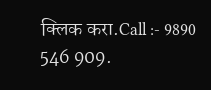क्लिक करा.Call :- 9890 546 909.